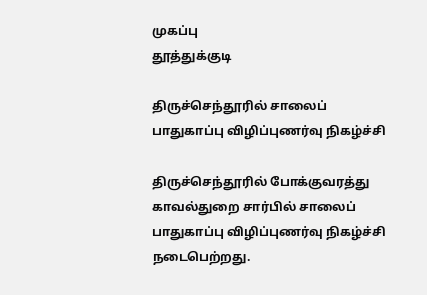முகப்பு
தூத்துக்குடி

திருச்செந்தூரில் சாலைப் பாதுகாப்பு விழிப்புணர்வு நிகழ்ச்சி

திருச்செந்தூரில் போக்குவரத்து காவல்துறை சார்பில் சாலைப் பாதுகாப்பு விழிப்புணர்வு நிகழ்ச்சி நடைபெற்றது.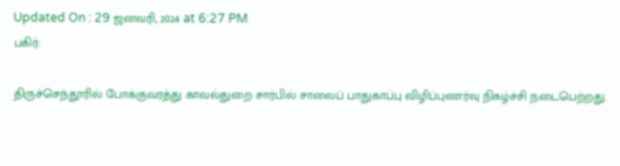Updated On : 29 ஜனவரி, 2024 at 6:27 PM
பகிர்:

திருச்செந்தூரில் போக்குவரத்து காவல்துறை சார்பில் சாலைப் பாதுகாப்பு விழிப்புணர்வு நிகழ்ச்சி நடைபெற்றது.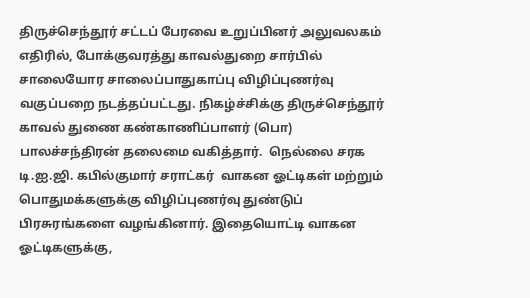திருச்செந்தூர் சட்டப் பேரவை உறுப்பினர் அலுவலகம் எதிரில், போக்குவரத்து காவல்துறை சார்பில் சாலையோர சாலைப்பாதுகாப்பு விழிப்புணர்வு வகுப்பறை நடத்தப்பட்டது. நிகழ்ச்சிக்கு திருச்செந்தூர் காவல் துணை கண்காணிப்பாளர் (பொ) பாலச்சந்திரன் தலைமை வகித்தார்.  நெல்லை சரக டி.ஐ.ஜி. கபில்குமார் சராட்கர்  வாகன ஓட்டிகள் மற்றும் பொதுமக்களுக்கு விழிப்புணர்வு துண்டுப் பிரசுரங்களை வழங்கினார். இதையொட்டி வாகன ஓட்டிகளுக்கு,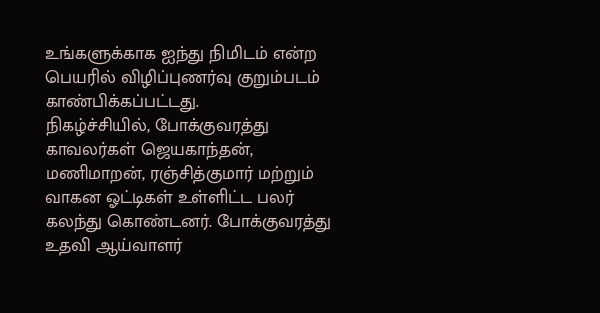உங்களுக்காக ஐந்து நிமிடம் என்ற பெயரில் விழிப்புணர்வு குறும்படம் காண்பிக்கப்பட்டது.
நிகழ்ச்சியில், போக்குவரத்து காவலர்கள் ஜெயகாந்தன், மணிமாறன், ரஞ்சித்குமார் மற்றும் வாகன ஓட்டிகள் உள்ளிட்ட பலர் கலந்து கொண்டனர். போக்குவரத்து உதவி ஆய்வாளர்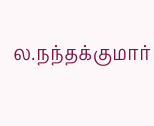ல.நந்தக்குமார்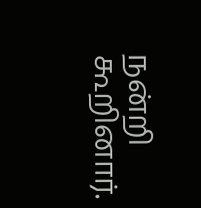நன்றி கூறினார்.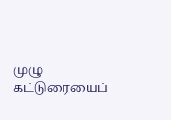முழு கட்டுரையைப்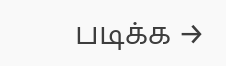படிக்க →